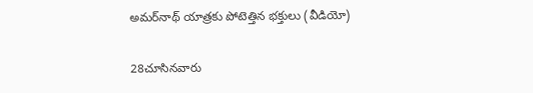అమర్‌నాథ్ యాత్రకు పోటెత్తిన భక్తులు (వీడియో)

28చూసినవారు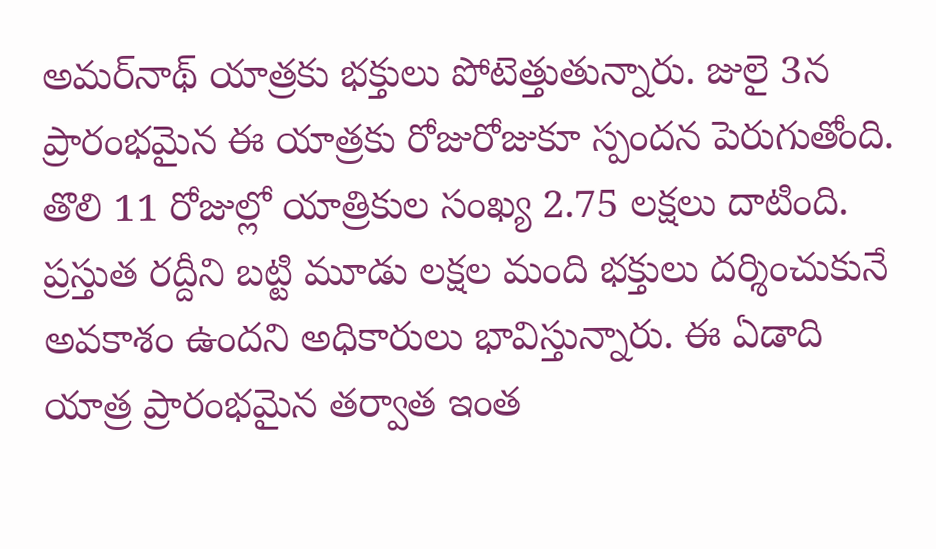అమర్‌నాథ్ యాత్రకు భక్తులు పోటెత్తుతున్నారు. జులై 3న ప్రారంభమైన ఈ యాత్రకు రోజురోజుకూ స్పందన పెరుగుతోంది. తొలి 11 రోజుల్లో యాత్రికుల సంఖ్య 2.75 లక్షలు దాటింది. ప్రస్తుత రద్దీని బట్టి మూడు లక్షల మంది భక్తులు దర్శించుకునే అవకాశం ఉందని అధికారులు భావిస్తున్నారు. ఈ ఏడాది యాత్ర ప్రారంభమైన తర్వాత ఇంత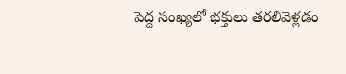పెద్ద సంఖ్యలో భక్తులు తరలివెళ్లడం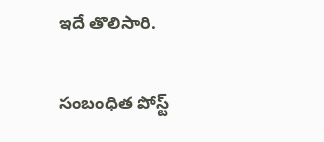ఇదే తొలిసారి.

సంబంధిత పోస్ట్